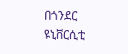በጎንደር ዩኒቨርሲቲ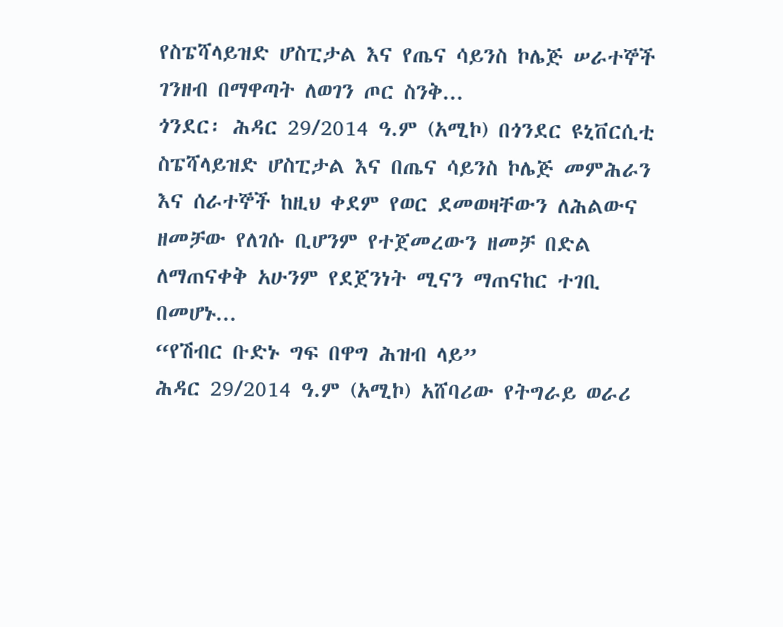የስፔሻላይዝድ ሆስፒታል እና የጤና ሳይንስ ኮሌጅ ሠራተኞች ገንዘብ በማዋጣት ለወገን ጦር ስንቅ...
ጎንደር፡ ሕዳር 29/2014 ዓ.ም (አሚኮ) በጎንደር ዩኒቨርሲቲ ስፔሻላይዝድ ሆስፒታል እና በጤና ሳይንስ ኮሌጅ መምሕራን እና ሰራተኞች ከዚህ ቀደም የወር ደመወዛቸውን ለሕልውና ዘመቻው የለገሱ ቢሆንም የተጀመረውን ዘመቻ በድል ለማጠናቀቅ አሁንም የደጀንነት ሚናን ማጠናከር ተገቢ በመሆኑ...
“የሽብር ቡድኑ ግፍ በዋግ ሕዝብ ላይ”
ሕዳር 29/2014 ዓ.ም (አሚኮ) አሸባሪው የትግራይ ወራሪ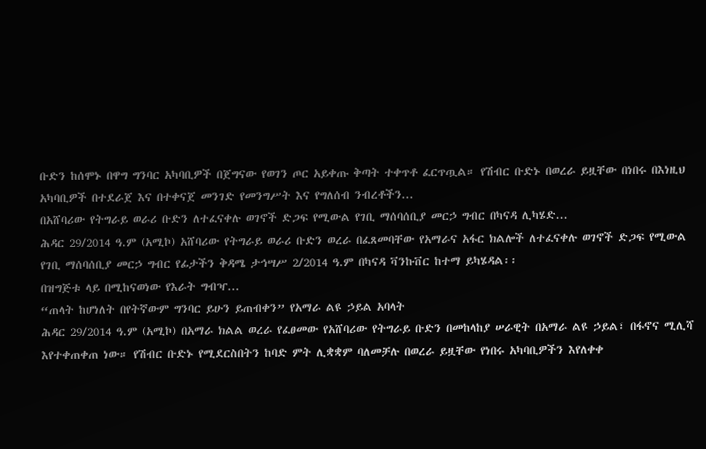ቡድን ከሰሞኑ በዋግ ግንባር አካባቢዎች በጀግናው የወገን ጦር አይቀጡ ቅጣት ተቀጥቶ ፈርጥጧል። የሽብር ቡድኑ በወረራ ይዟቸው በነበሩ በእነዚህ አካባቢዎች በተደራጀ እና በተቀናጀ መንገድ የመንግሥት እና የግለሰብ ንብረቶችን...
በአሸባሪው የትግራይ ወራሪ ቡድን ለተፈናቀሉ ወገኖች ድጋፍ የሚውል የገቢ ማሰባሰቢያ መርኃ ግብር በካናዳ ሊካሄድ...
ሕዳር 29/2014 ዓ.ም (አሚኮ) አሸባሪው የትግራይ ወራሪ ቡድን ወረራ በፈጸመባቸው የአማራና አፋር ክልሎች ለተፈናቀሉ ወገኖች ድጋፍ የሚውል የገቢ ማሰባሰቢያ መርኃ ግብር የፊታችን ቅዳሜ ታኅሣሥ 2/2014 ዓ.ም በካናዳ ቫንኩቨር ከተማ ይካሄዳል፡፡
በዝግጅቱ ላይ በሚከናወነው የእራት ግብዣ...
“ጠላት ከሆነለት በየትኛውም ግንባር ይሁን ይጠብቀን” የአማራ ልዩ ኃይል አባላት
ሕዳር 29/2014 ዓ.ም (አሚኮ) በአማራ ክልል ወረራ የፈፀመው የአሸባሪው የትግራይ ቡድን በመከላከያ ሠራዊት በአማራ ልዩ ኃይል፣ በፋኖና ሚሊሻ እየተቀጠቀጠ ነው። የሽብር ቡድኑ የሚደርስበትን ከባድ ምት ሊቋቋም ባለመቻሉ በወረራ ይዟቸው የነበሩ አካባቢዎችን እየለቀቀ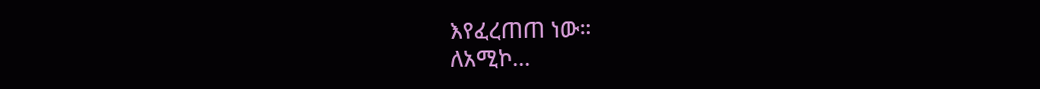እየፈረጠጠ ነው።
ለአሚኮ...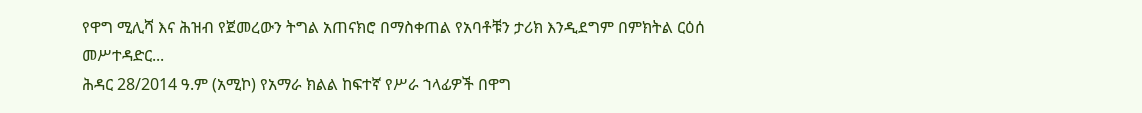የዋግ ሚሊሻ እና ሕዝብ የጀመረውን ትግል አጠናክሮ በማስቀጠል የአባቶቹን ታሪክ እንዲደግም በምክትል ርዕሰ መሥተዳድር...
ሕዳር 28/2014 ዓ.ም (አሚኮ) የአማራ ክልል ከፍተኛ የሥራ ኀላፊዎች በዋግ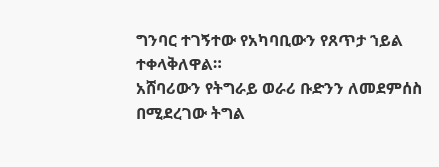ግንባር ተገኝተው የአካባቢውን የጸጥታ ኀይል ተቀላቅለዋል።
አሸባሪውን የትግራይ ወራሪ ቡድንን ለመደምሰስ በሚደረገው ትግል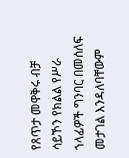የጸጥታ መዋቅሩ ብቻ ሳይኾን የክልል የሥራ ኀላፊዎች ግንባር በመሰለፍ መታገል እንዳለባቸውም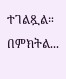ተገልጿል።
በምክትል...